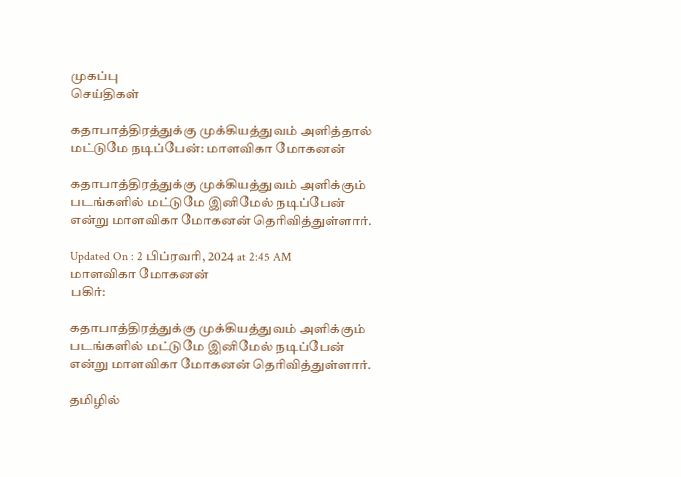முகப்பு
செய்திகள்

கதாபாத்திரத்துக்கு முக்கியத்துவம் அளித்தால் மட்டுமே நடிப்பேன்: மாளவிகா மோகனன்

கதாபாத்திரத்துக்கு முக்கியத்துவம் அளிக்கும் படங்களில் மட்டுமே இனிமேல் நடிப்பேன் என்று மாளவிகா மோகனன் தெரிவித்துள்ளார்.

Updated On : 2 பிப்ரவரி, 2024 at 2:45 AM
மாளவிகா மோகனன்
பகிர்:

கதாபாத்திரத்துக்கு முக்கியத்துவம் அளிக்கும் படங்களில் மட்டுமே இனிமேல் நடிப்பேன் என்று மாளவிகா மோகனன் தெரிவித்துள்ளார்.

தமிழில்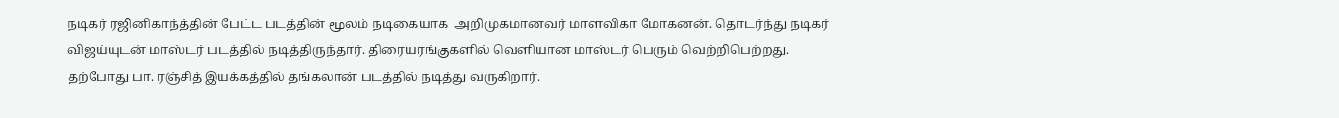நடிகர் ரஜினிகாந்த்தின் பேட்ட படத்தின் மூலம் நடிகையாக  அறிமுகமானவர் மாளவிகா மோகனன். தொடர்ந்து நடிகர் விஜய்யுடன் மாஸ்டர் படத்தில் நடித்திருந்தார். திரையரங்குகளில் வெளியான மாஸ்டர் பெரும் வெற்றிபெற்றது. தற்போது பா. ரஞ்சித் இயக்கத்தில் தங்கலான் படத்தில் நடித்து வருகிறார்.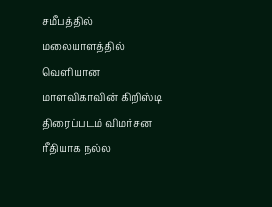சமீபத்தில் மலையாளத்தில் வெளியான மாளவிகாவின் கிறிஸ்டி திரைப்படம் விமர்சன ரீதியாக நல்ல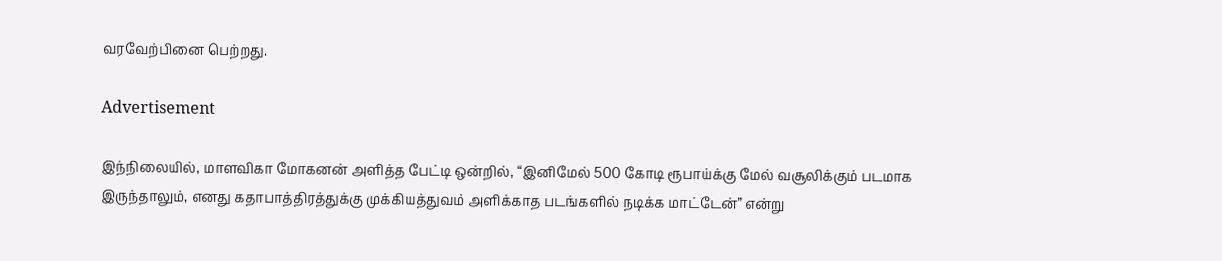வரவேற்பினை பெற்றது.

Advertisement

இந்நிலையில், மாளவிகா மோகனன் அளித்த பேட்டி ஒன்றில், “இனிமேல் 500 கோடி ரூபாய்க்கு மேல் வசூலிக்கும் படமாக இருந்தாலும், எனது கதாபாத்திரத்துக்கு முக்கியத்துவம் அளிக்காத படங்களில் நடிக்க மாட்டேன்” என்று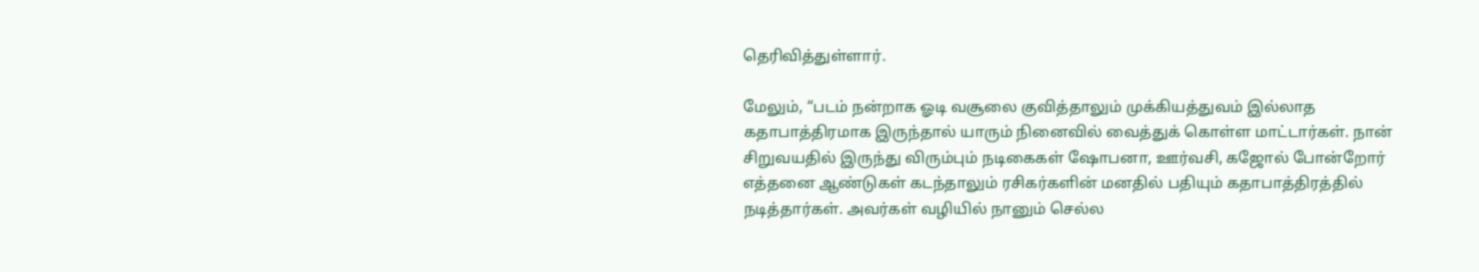தெரிவித்துள்ளார்.

மேலும், “படம் நன்றாக ஓடி வசூலை குவித்தாலும் முக்கியத்துவம் இல்லாத கதாபாத்திரமாக இருந்தால் யாரும் நினைவில் வைத்துக் கொள்ள மாட்டார்கள். நான் சிறுவயதில் இருந்து விரும்பும் நடிகைகள் ஷோபனா, ஊர்வசி, கஜோல் போன்றோர் எத்தனை ஆண்டுகள் கடந்தாலும் ரசிகர்களின் மனதில் பதியும் கதாபாத்திரத்தில் நடித்தார்கள். அவர்கள் வழியில் நானும் செல்ல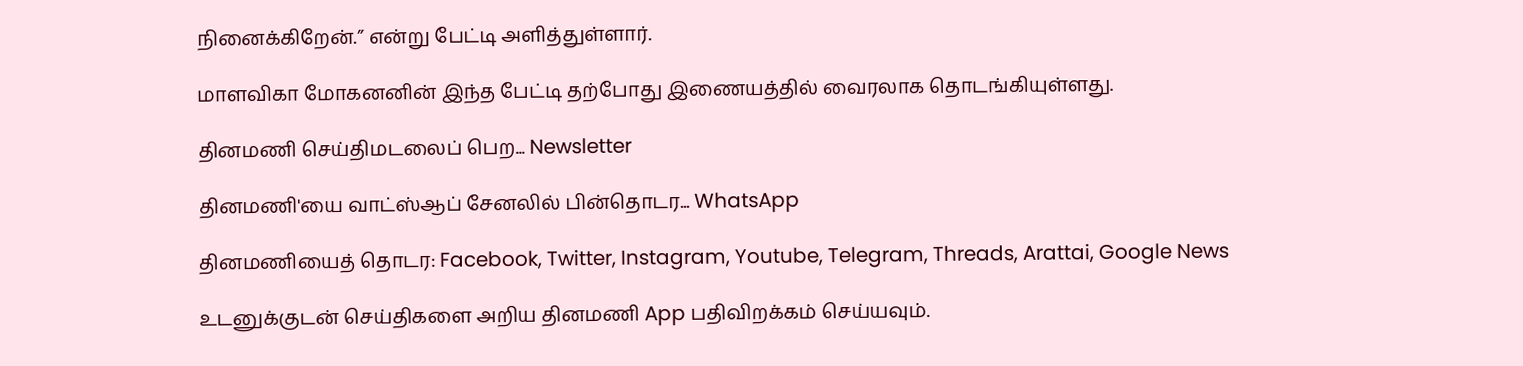நினைக்கிறேன்.” என்று பேட்டி அளித்துள்ளார்.

மாளவிகா மோகனனின் இந்த பேட்டி தற்போது இணையத்தில் வைரலாக தொடங்கியுள்ளது.

தினமணி செய்திமடலைப் பெற... Newsletter

தினமணி'யை வாட்ஸ்ஆப் சேனலில் பின்தொடர... WhatsApp

தினமணியைத் தொடர: Facebook, Twitter, Instagram, Youtube, Telegram, Threads, Arattai, Google News

உடனுக்குடன் செய்திகளை அறிய தினமணி App பதிவிறக்கம் செய்யவும்.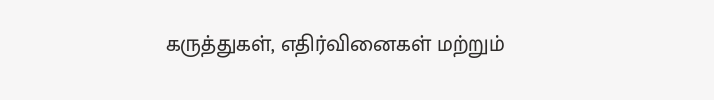கருத்துகள், எதிர்வினைகள் மற்றும்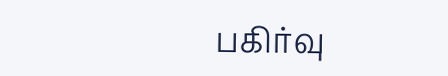பகிர்வு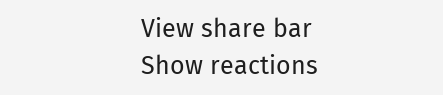View share bar
Show reactions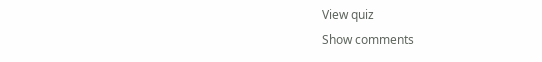View quiz
Show comments